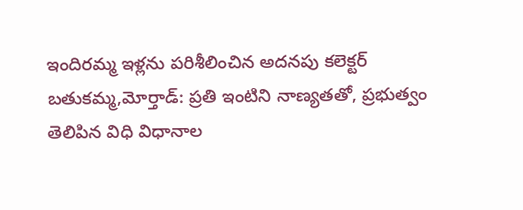ఇందిరమ్మ ఇళ్లను పరిశీలించిన అదనపు కలెక్టర్
బతుకమ్మ,మోర్తాడ్: ప్రతి ఇంటిని నాణ్యతతో, ప్రభుత్వం తెలిపిన విధి విధానాల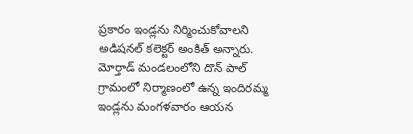ప్రకారం ఇండ్లను నిర్మించుకోవాలని అడిషనల్ కలెక్టర్ అంకిత్ అన్నారు. మోర్తాడ్ మండలంలోని దొన్ పాల్ గ్రామంలో నిర్మాణంలో ఉన్న ఇందిరమ్మ ఇండ్లను మంగళవారం ఆయన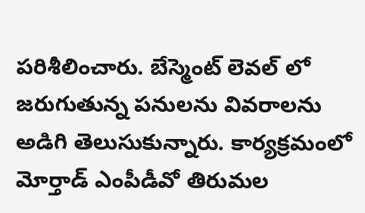పరిశీలించారు. బేస్మెంట్ లెవల్ లో జరుగుతున్న పనులను వివరాలను అడిగి తెలుసుకున్నారు. కార్యక్రమంలో మోర్తాడ్ ఎంపీడీవో తిరుమల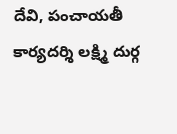దేవి, పంచాయతీ కార్యదర్శి లక్ష్మి దుర్గ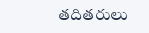తదితరులు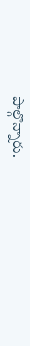పాల్గొన్నారు.